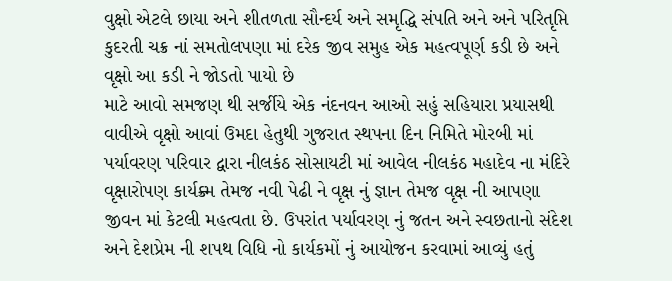વુક્ષો એટલે છાયા અને શીતળતા સૌન્દર્ય અને સમૃદ્ધિ સંપતિ અને અને પરિતૃપ્તિ કુદરતી ચક્ર નાં સમતોલપણા માં દરેક જીવ સમુહ એક મહત્વપૂર્ણ કડી છે અને વૃક્ષો આ કડી ને જોડતો પાયો છે
માટે આવો સમજણ થી સર્જીયે એક નંદનવન આઓ સહું સહિયારા પ્રયાસથી વાવીએ વૃક્ષો આવાં ઉમદા હેતુથી ગુજરાત સ્થપના દિન નિમિતે મોરબી માં પર્યાવરણ પરિવાર દ્વારા નીલકંઠ સોસાયટી માં આવેલ નીલકંઠ મહાદેવ ના મંદિરે વૃક્ષારોપણ કાર્યક્ર્મ તેમજ નવી પેઢી ને વૃક્ષ નું જ્ઞાન તેમજ વૃક્ષ ની આપણા જીવન માં કેટલી મહત્વતા છે. ઉપરાંત પર્યાવરણ નું જતન અને સ્વછતાનો સંદેશ અને દેશપ્રેમ ની શપથ વિધિ નો કાર્યકમોં નું આયોજન કરવામાં આવ્યું હતું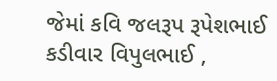જેમાં કવિ જલરૂપ રૂપેશભાઈ કડીવાર વિપુલભાઈ ,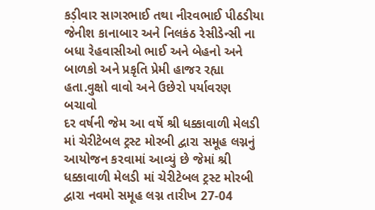કડ઼ીવાર સાગરભાઈ તથા નીરવભાઈ પીઠડીયા જેનીશ કાનાબાર અને નિલકંઠ રેસીડેન્સી ના બધા રેહવાસીઓ ભાઈ અને બેહનો અને બાળકો અને પ્રકૃતિ પ્રેમી હાજર રહ્યા હતા.વુક્ષો વાવો અને ઉછેરો પર્યાવરણ બચાવો
દર વર્ષની જેમ આ વર્ષે શ્રી ધક્કાવાળી મેલડી માં ચેરીટેબલ ટ્રસ્ટ મોરબી દ્વારા સમૂહ લગ્નનું આયોજન કરવામાં આવ્યું છે જેમાં શ્રી ધક્કાવાળી મેલડી માં ચેરીટેબલ ટ્રસ્ટ મોરબી દ્વારા નવમો સમૂહ લગ્ન તારીખ 27-04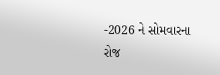-2026 ને સોમવારના રોજ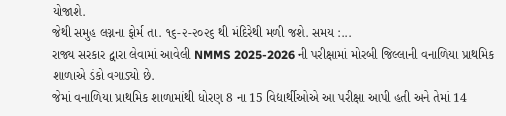યોજાશે.
જેથી સમુહ લગ્નના ફોર્મ તા. ૧૬-૨-૨૦૨૬ થી મંદિરેથી મળી જશે. સમય :...
રાજ્ય સરકાર દ્વારા લેવામાં આવેલી NMMS 2025-2026 ની પરીક્ષામાં મોરબી જિલ્લાની વનાળિયા પ્રાથમિક શાળાએ ડંકો વગાડ્યો છે.
જેમાં વનાળિયા પ્રાથમિક શાળામાંથી ધોરણ 8 ના 15 વિદ્યાર્થીઓએ આ પરીક્ષા આપી હતી અને તેમાં 14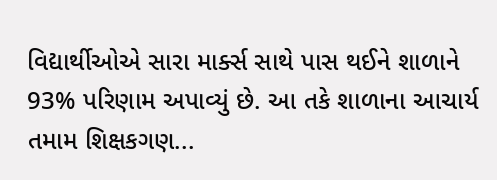વિદ્યાર્થીઓએ સારા માર્ક્સ સાથે પાસ થઈને શાળાને 93% પરિણામ અપાવ્યું છે. આ તકે શાળાના આચાર્ય તમામ શિક્ષકગણ...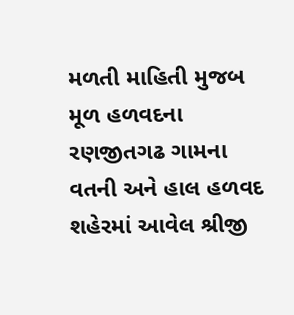મળતી માહિતી મુજબ મૂળ હળવદના રણજીતગઢ ગામના વતની અને હાલ હળવદ શહેરમાં આવેલ શ્રીજી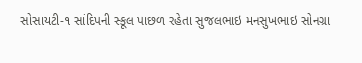સોસાયટી-૧ સાંદિપની સ્કૂલ પાછળ રહેતા સુજલભાઇ મનસુખભાઇ સોનગ્રા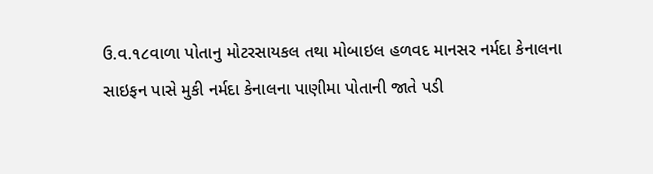ઉ.વ.૧૮વાળા પોતાનુ મોટરસાયકલ તથા મોબાઇલ હળવદ માનસર નર્મદા કેનાલના સાઇફન પાસે મુકી નર્મદા કેનાલના પાણીમા પોતાની જાતે પડી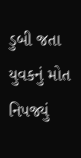ડુબી જતા યુવકનું મોત નિપજ્યું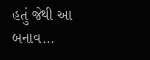હતું જેથી આ બનાવ...